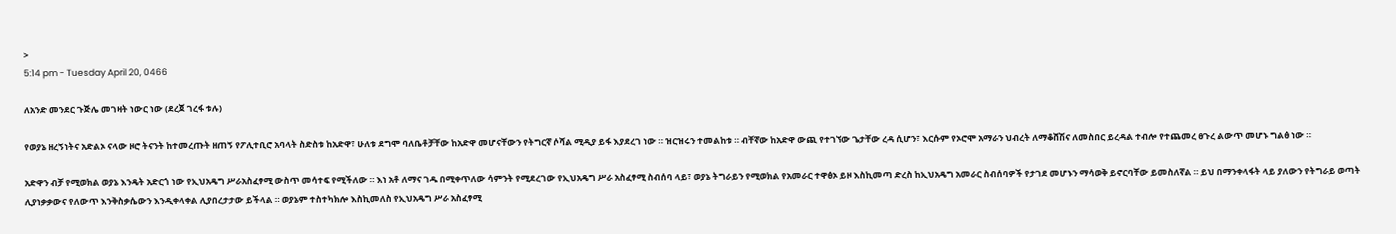>
5:14 pm - Tuesday April 20, 0466

ለአንድ መንደር ጉጅሌ መገዛት ነውር ነው (ደረጀ ገረፋ ቱሉ)

የወያኔ ዘረኝነትና አድልኦ ናላው ዞሮ ትናንት ከተመረጡት ዘጠኝ የፖሊተቢሮ አባላት ስድስቱ ከአድዋ፣ ሁለቱ ደግሞ ባለቤቶቻቸው ከአድዋ መሆናቸውን የትግርኛ ሶሻል ሚዲያ ይፋ እያደረገ ነው ። ዝርዝሩን ተመልከቱ ። ብቸኛው ከአድዋ ውጪ የተገኘው ጌታቸው ረዳ ሲሆን፣ እርሱም የኦሮሞ አማራን ህብረት ለማቆሸሽና ለመስበር ይረዳል ተብሎ የተጨመረ ፀጉረ ልውጥ መሆኑ ግልፅ ነው ።

አድዋን ብቻ የሚወክል ወያኔ እንዴት አድርጎ ነው የኢህአዴግ ሥራአስፈፃሚ ውስጥ መሳተፍ የሚችለው ። እነ አቶ ለማና ገዱ በሚቀጥለው ሳምንት የሚደረገው የኢህአዴግ ሥራ አስፈፃሚ ስብሰባ ላይ፣ ወያኔ ትግራይን የሚወክል የአመራር ተዋፅኦ ይዞ እስኪመጣ ድረስ ከኢህአዴግ አመራር ስብሰባዎች የታገደ መሆኑን ማሳወቅ ይኖርባቸው ይመስለኛል ። ይህ በማንቀላፋት ላይ ያለውን የትግራይ ወጣት ሊያነቃቃውና የለውጥ እንቅስቃሴውን እንዲቀላቀል ሊያበረታታው ይችላል ። ወያኔም ተስተካክሎ እስኪመለስ የኢህአዴግ ሥራ አስፈፃሚ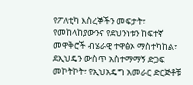የፖለቲካ እስረኞችን መፍታት፣ የመከላከያውንና የደህንነቱን ከፍተኛ መዋቅሮች ብሄራዊ ተዋፅኦ ማስተካከል፣ ደኢህዴን ውስጥ አስተማማኝ ድጋፍ መኮትኮት፣ የኢህአዴግ አመራር ድርጅቶቹ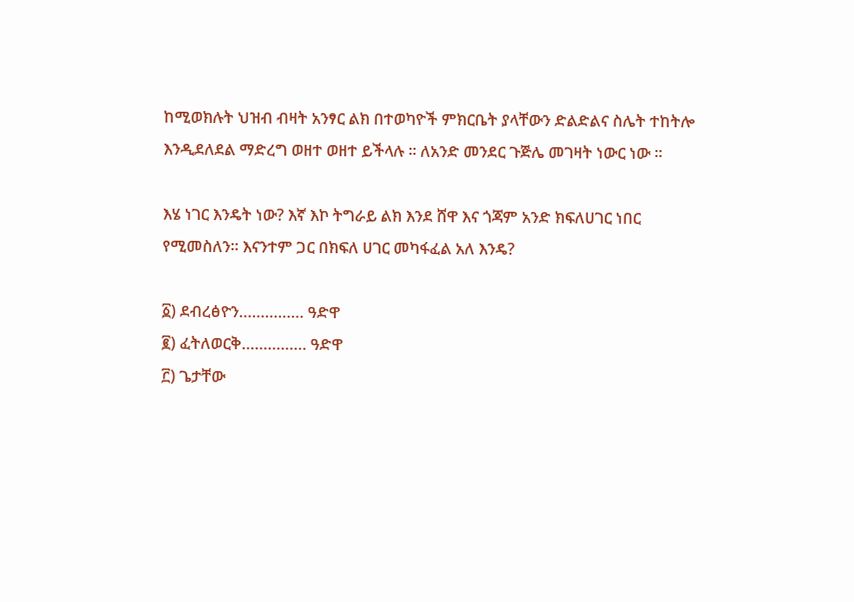ከሚወክሉት ህዝብ ብዛት አንፃር ልክ በተወካዮች ምክርቤት ያላቸውን ድልድልና ስሌት ተከትሎ እንዲደለደል ማድረግ ወዘተ ወዘተ ይችላሉ ። ለአንድ መንደር ጉጅሌ መገዛት ነውር ነው ።

እሄ ነገር እንዴት ነው? እኛ እኮ ትግራይ ልክ እንደ ሸዋ እና ጎጃም አንድ ክፍለሀገር ነበር የሚመስለን። እናንተም ጋር በክፍለ ሀገር መካፋፈል አለ እንዴ?

፩) ደብረፅዮን…………… ዓድዋ
፪) ፈትለወርቅ…………… ዓድዋ
፫) ጌታቸው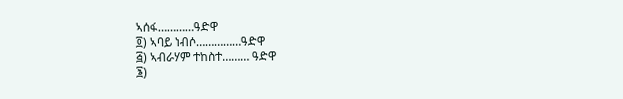ኣሰፋ…………ዓድዋ
፬) ኣባይ ነብሶ……………ዓድዋ
፭) ኣብራሃም ተከስተ……… ዓድዋ
፮)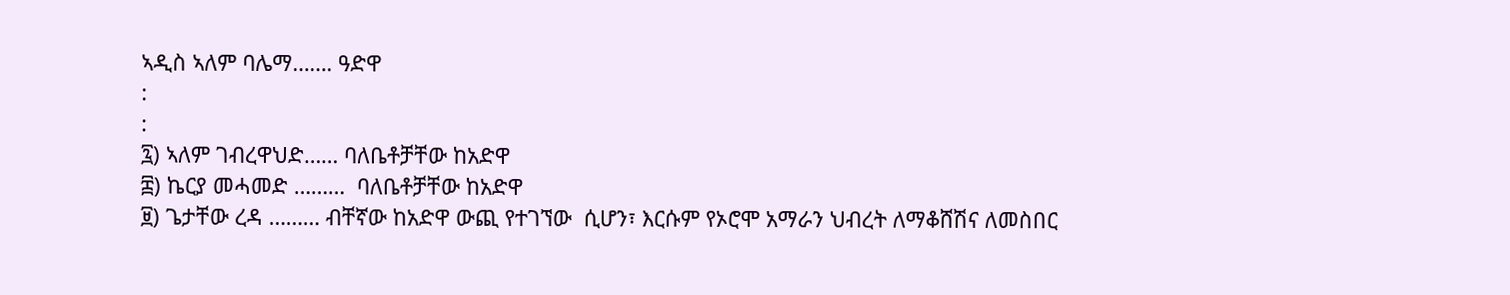ኣዲስ ኣለም ባሌማ……. ዓድዋ
:
:
፯) ኣለም ገብረዋህድ…… ባለቤቶቻቸው ከአድዋ
፰) ኬርያ መሓመድ ………  ባለቤቶቻቸው ከአድዋ
፱) ጌታቸው ረዳ ……… ብቸኛው ከአድዋ ውጪ የተገኘው  ሲሆን፣ እርሱም የኦሮሞ አማራን ህብረት ለማቆሸሽና ለመስበር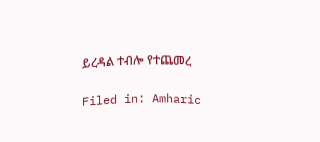ይረዳል ተብሎ የተጨመረ

Filed in: Amharic